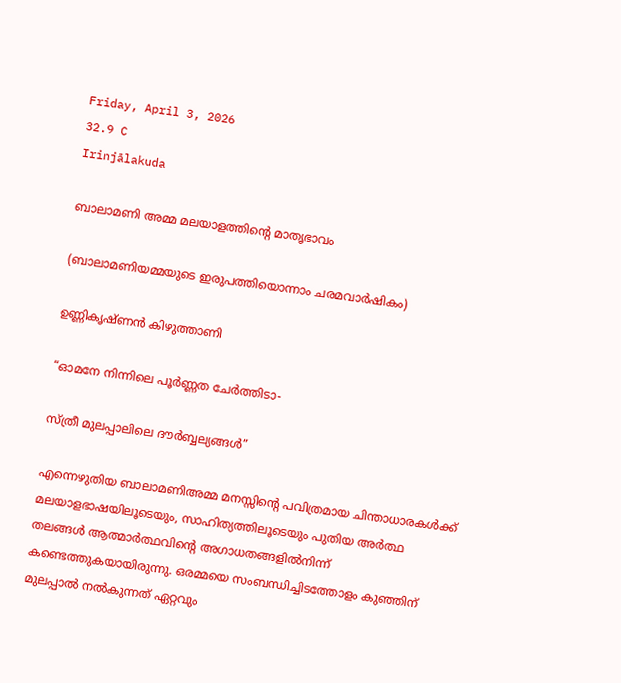Friday, April 3, 2026
32.9 C
Irinjālakuda

ബാലാമണി അമ്മ മലയാളത്തിന്റെ മാതൃഭാവം

(ബാലാമണിയമ്മയുടെ ഇരുപത്തിയൊന്നാം ചരമവാർഷികം)

ഉണ്ണികൃഷ്ണൻ കിഴുത്താണി

“ഓമനേ നിന്നിലെ പൂർണ്ണത ചേർത്തിടാ-

സ്ത്രീ മുലപ്പാലിലെ ദൗർബ്ബല്യങ്ങൾ”

എന്നെഴുതിയ ബാലാമണിഅമ്മ മനസ്സിൻ്റെ പവിത്രമായ ചിന്താധാരകൾക്ക് മലയാളഭാഷയിലൂടെയും, സാഹിത്യത്തിലൂടെയും പുതിയ അർത്ഥ തലങ്ങൾ ആത്മാർത്ഥവിന്റെ അഗാധതങ്ങളിൽനിന്ന് കണ്ടെത്തുകയായിരുന്നു. ഒരമ്മയെ സംബന്ധിച്ചിടത്തോളം കുഞ്ഞിന് മുലപ്പാൽ നൽകുന്നത് ഏറ്റവും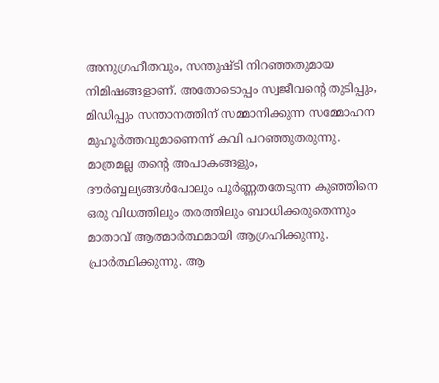അനുഗ്രഹീതവും, സന്തുഷ്‌ടി നിറഞ്ഞതുമായ നിമിഷങ്ങളാണ്. അതോടൊപ്പം സ്വജീവൻ്റെ തുടിപ്പും, മിഡിപ്പും സന്താനത്തിന് സമ്മാനിക്കുന്ന സമ്മോഹന മുഹൂർത്തവുമാണെന്ന് കവി പറഞ്ഞുതരുന്നു. മാത്രമല്ല തന്റെ അപാകങ്ങളും, ദൗർബ്ബല്യങ്ങൾപോലും പൂർണ്ണതതേടുന്ന കുഞ്ഞിനെ ഒരു വിധത്തിലും തരത്തിലും ബാധിക്കരുതെന്നും മാതാവ് ആത്മാർത്ഥമായി ആഗ്രഹിക്കുന്നു. പ്രാർത്ഥിക്കുന്നു. ആ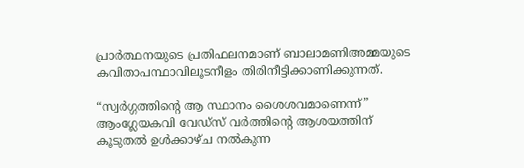പ്രാർത്ഥനയുടെ പ്രതിഫലനമാണ് ബാലാമണിഅമ്മയുടെ കവിതാപന്ഥാവിലൂടനീളം തിരിനീട്ടിക്കാണിക്കുന്നത്.

“സ്വർഗ്ഗത്തിന്റെ ആ സ്ഥാനം ശൈശവമാണെന്ന്” ആംഗ്ലേയകവി വേഡ്സ് വർത്തിന്റെ ആശയത്തിന് കൂടുതൽ ഉൾക്കാഴ്‌ച നൽകുന്ന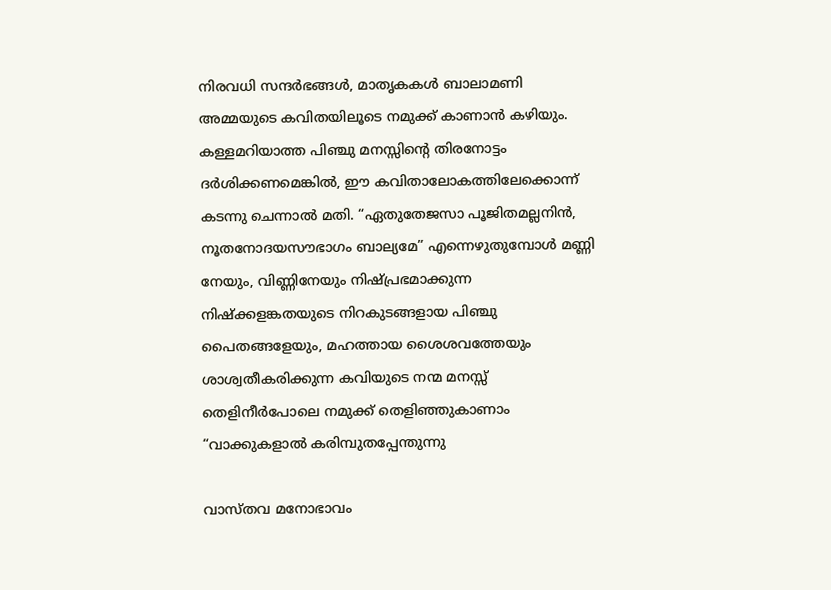നിരവധി സന്ദർഭങ്ങൾ, മാതൃകകൾ ബാലാമണി അമ്മയുടെ കവിതയിലൂടെ നമുക്ക് കാണാൻ കഴിയും. കള്ളമറിയാത്ത പിഞ്ചു മനസ്സിൻ്റെ തിരനോട്ടം ദർശിക്കണമെങ്കിൽ, ഈ കവിതാലോകത്തിലേക്കൊന്ന് കടന്നു ചെന്നാൽ മതി. “ഏതുതേജസാ പൂജിതമല്ലനിൻ, നൂതനോദയസൗഭാഗം ബാല്യമേ” എന്നെഴുതുമ്പോൾ മണ്ണി നേയും, വിണ്ണിനേയും നിഷ്പ്രഭമാക്കുന്ന നിഷ്ക്കളങ്കതയുടെ നിറകുടങ്ങളായ പിഞ്ചു പൈതങ്ങളേയും, മഹത്തായ ശൈശവത്തേയും ശാശ്വതീകരിക്കുന്ന കവിയുടെ നന്മ മനസ്സ് തെളിനീർപോലെ നമുക്ക് തെളിഞ്ഞുകാണാം “വാക്കുകളാൽ കരിമ്പുതപ്പേന്തുന്നു

വാസ്തവ മനോഭാവം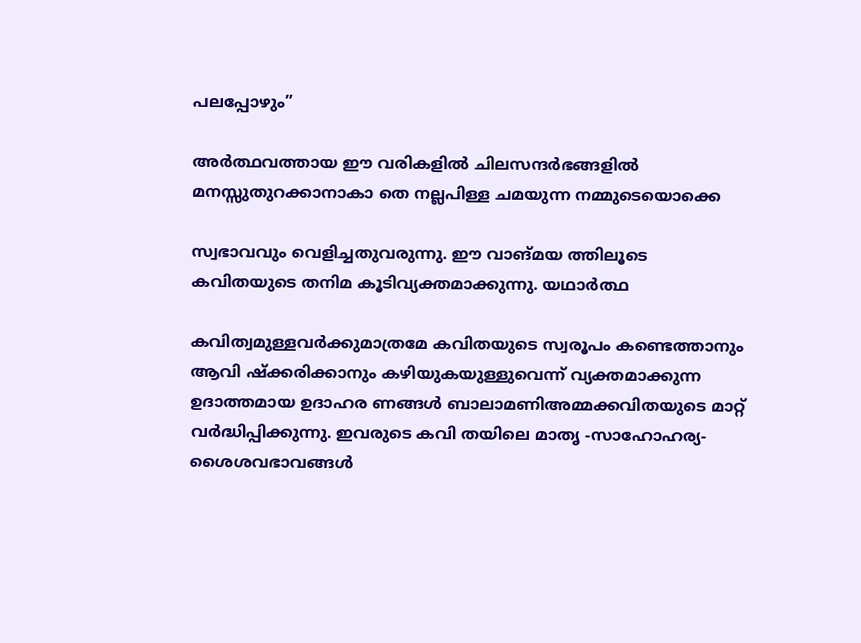പലപ്പോഴും”

അർത്ഥവത്തായ ഈ വരികളിൽ ചിലസന്ദർഭങ്ങളിൽ മനസ്സുതുറക്കാനാകാ തെ നല്ലപിള്ള ചമയുന്ന നമ്മുടെയൊക്കെ

സ്വഭാവവും വെളിച്ചതുവരുന്നു. ഈ വാങ്മയ ത്തിലൂടെ കവിതയുടെ തനിമ കൂടിവ്യക്തമാക്കുന്നു. യഥാർത്ഥ

കവിത്വമുള്ളവർക്കുമാത്രമേ കവിതയുടെ സ്വരൂപം കണ്ടെത്താനും ആവി ഷ്ക്കരിക്കാനും കഴിയുകയുള്ളുവെന്ന് വ്യക്തമാക്കുന്ന ഉദാത്തമായ ഉദാഹര ണങ്ങൾ ബാലാമണിഅമ്മക്കവിതയുടെ മാറ്റ് വർദ്ധിപ്പിക്കുന്നു. ഇവരുടെ കവി തയിലെ മാതൃ -സാഹോഹര്യ-ശൈശവഭാവങ്ങൾ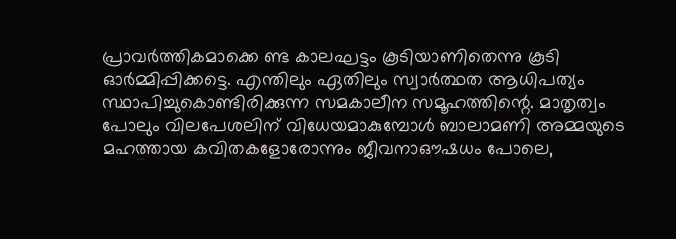പ്രാവർത്തികമാക്കെ ണ്ട കാലഘട്ടം കൂടിയാണിതെന്നു കൂടി ഓർമ്മിപ്പിക്കട്ടെ. എന്തിലും ഏതിലും സ്വാർത്ഥത ആധിപത്യം സ്ഥാപിച്ചുകൊണ്ടിരിക്കുന്ന സമകാലീന സമൂഹത്തിന്റെ. മാതൃത്വം പോലും വിലപേശലിന് വിധേയമാകുമ്പോൾ ബാലാമണി അമ്മയുടെ മഹത്തായ കവിതകളോരോന്നും ജീവനാഔഷധം പോലെ,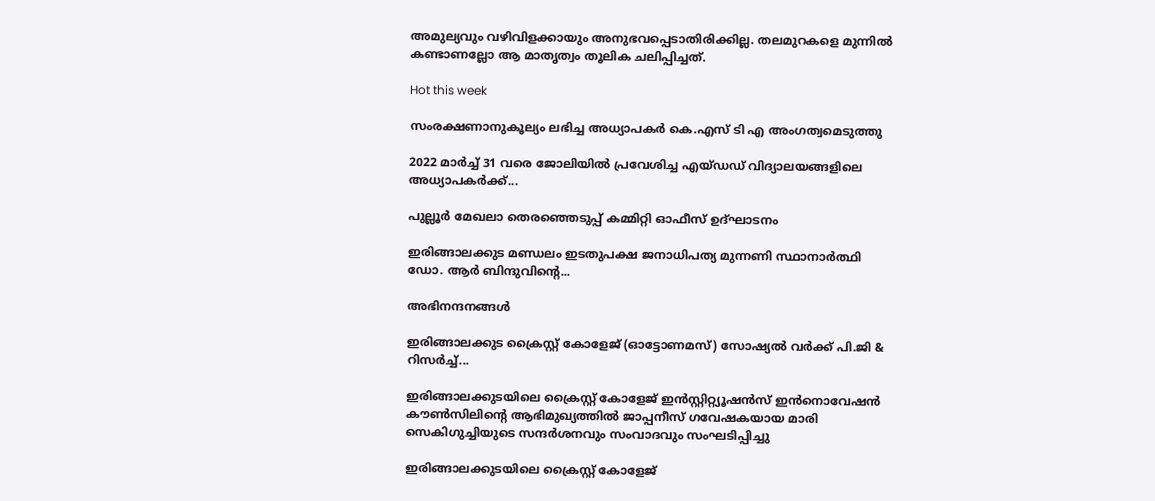അമുല്യവും വഴിവിളക്കായും അനുഭവപ്പെടാതിരിക്കില്ല. തലമുറകളെ മുന്നിൽ കണ്ടാണല്ലോ ആ മാതൃത്വം തൂലിക ചലിപ്പിച്ചത്.

Hot this week

സംരക്ഷണാനുകൂല്യം ലഭിച്ച അധ്യാപകർ കെ.എസ് ടി എ അംഗത്വമെടുത്തു

2022 മാർച്ച് 31 വരെ ജോലിയിൽ പ്രവേശിച്ച എയ്ഡഡ് വിദ്യാലയങ്ങളിലെ അധ്യാപകർക്ക്...

പുല്ലൂർ മേഖലാ തെരഞ്ഞെടുപ്പ് കമ്മിറ്റി ഓഫീസ് ഉദ്ഘാടനം

ഇരിങ്ങാലക്കുട മണ്ഡലം ഇടതുപക്ഷ ജനാധിപത്യ മുന്നണി സ്ഥാനാർത്ഥി ഡോ. ആർ ബിന്ദുവിന്റെ...

അഭിനന്ദനങ്ങൾ

ഇരിങ്ങാലക്കുട ക്രൈസ്റ്റ് കോളേജ് (ഓട്ടോണമസ്) സോഷ്യൽ വർക്ക് പി.ജി & റിസർച്ച്...

ഇരിങ്ങാലക്കുടയിലെ ക്രൈസ്റ്റ് കോളേജ് ഇൻസ്റ്റിറ്റ്യൂഷൻസ് ഇൻനൊവേഷൻ കൗൺസിലിന്റെ ആഭിമുഖ്യത്തിൽ ജാപ്പനീസ് ഗവേഷകയായ മാരി സെകിഗുച്ചിയുടെ സന്ദർശനവും സംവാദവും സംഘടിപ്പിച്ചു

ഇരിങ്ങാലക്കുടയിലെ ക്രൈസ്റ്റ് കോളേജ്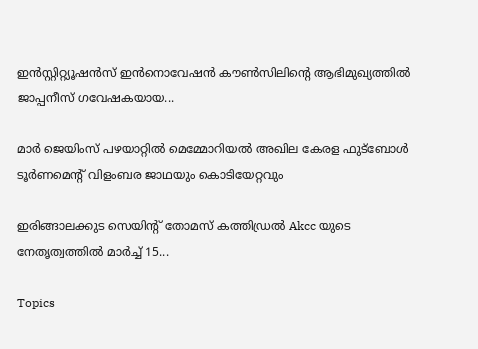ഇൻസ്റ്റിറ്റ്യൂഷൻസ് ഇൻനൊവേഷൻ കൗൺസിലിന്റെ ആഭിമുഖ്യത്തിൽ ജാപ്പനീസ് ഗവേഷകയായ...

മാർ ജെയിംസ് പഴയാറ്റിൽ മെമ്മോറിയൽ അഖില കേരള ഫുട്ബോൾ ടൂർണമെന്റ് വിളംബര ജാഥയും കൊടിയേറ്റവും

ഇരിങ്ങാലക്കുട സെയിന്റ് തോമസ് കത്തിഡ്രൽ Akcc യുടെ നേതൃത്വത്തിൽ മാർച്ച് 15...

Topics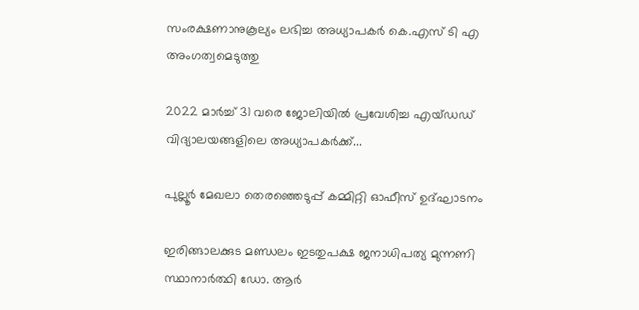സംരക്ഷണാനുകൂല്യം ലഭിച്ച അധ്യാപകർ കെ.എസ് ടി എ അംഗത്വമെടുത്തു

2022 മാർച്ച് 31 വരെ ജോലിയിൽ പ്രവേശിച്ച എയ്ഡഡ് വിദ്യാലയങ്ങളിലെ അധ്യാപകർക്ക്...

പുല്ലൂർ മേഖലാ തെരഞ്ഞെടുപ്പ് കമ്മിറ്റി ഓഫീസ് ഉദ്ഘാടനം

ഇരിങ്ങാലക്കുട മണ്ഡലം ഇടതുപക്ഷ ജനാധിപത്യ മുന്നണി സ്ഥാനാർത്ഥി ഡോ. ആർ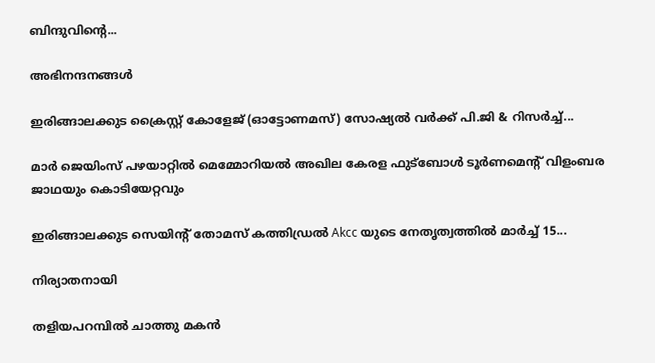ബിന്ദുവിന്റെ...

അഭിനന്ദനങ്ങൾ

ഇരിങ്ങാലക്കുട ക്രൈസ്റ്റ് കോളേജ് (ഓട്ടോണമസ്) സോഷ്യൽ വർക്ക് പി.ജി & റിസർച്ച്...

മാർ ജെയിംസ് പഴയാറ്റിൽ മെമ്മോറിയൽ അഖില കേരള ഫുട്ബോൾ ടൂർണമെന്റ് വിളംബര ജാഥയും കൊടിയേറ്റവും

ഇരിങ്ങാലക്കുട സെയിന്റ് തോമസ് കത്തിഡ്രൽ Akcc യുടെ നേതൃത്വത്തിൽ മാർച്ച് 15...

നിര്യാതനായി

തളിയപറമ്പിൽ ചാത്തു മകൻ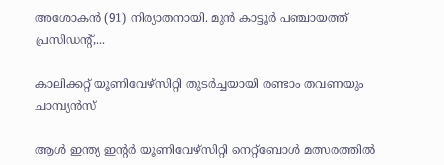അശോകൻ (91) നിര്യാതനായി. മുൻ കാട്ടൂർ പഞ്ചായത്ത്‌ പ്രസിഡന്റ്‌,...

കാലിക്കറ്റ്‌ യൂണിവേഴ്സിറ്റി തുടർച്ചയായി രണ്ടാം തവണയും ചാമ്പ്യൻസ്

ആൾ ഇന്ത്യ ഇന്റർ യൂണിവേഴ്സിറ്റി നെറ്റ്ബോൾ മത്സരത്തിൽ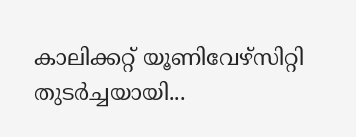കാലിക്കറ്റ്‌ യൂണിവേഴ്സിറ്റി തുടർച്ചയായി...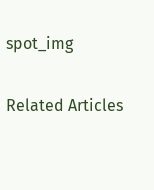spot_img

Related Articles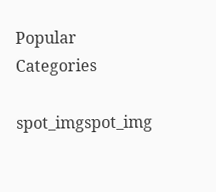Popular Categories

spot_imgspot_img